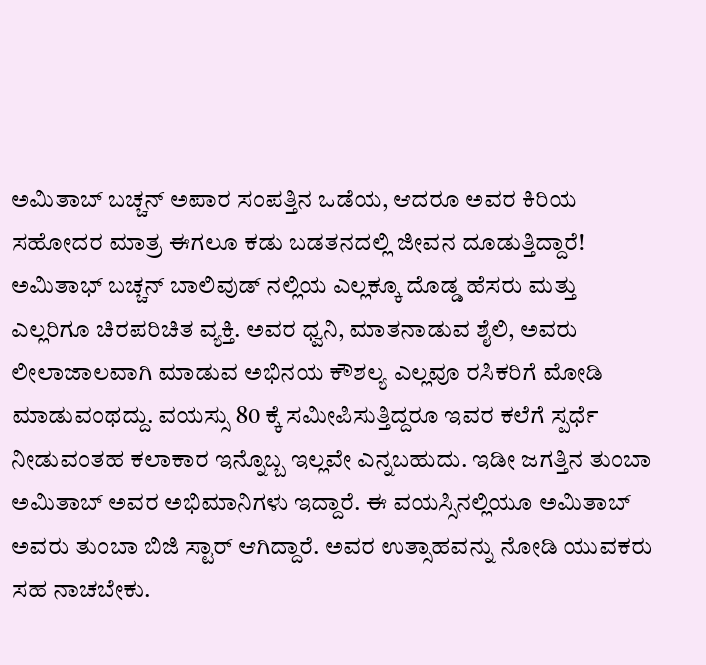ಅಮಿತಾಬ್ ಬಚ್ಚನ್ ಅಪಾರ ಸಂಪತ್ತಿನ ಒಡೆಯ, ಆದರೂ ಅವರ ಕಿರಿಯ ಸಹೋದರ ಮಾತ್ರ ಈಗಲೂ ಕಡು ಬಡತನದಲ್ಲಿ ಜೀವನ ದೂಡುತ್ತಿದ್ದಾರೆ!
ಅಮಿತಾಭ್ ಬಚ್ಚನ್ ಬಾಲಿವುಡ್ ನಲ್ಲಿಯ ಎಲ್ಲಕ್ಕೂ ದೊಡ್ಡ ಹೆಸರು ಮತ್ತು ಎಲ್ಲರಿಗೂ ಚಿರಪರಿಚಿತ ವ್ಯಕ್ತಿ. ಅವರ ಧ್ವನಿ, ಮಾತನಾಡುವ ಶೈಲಿ, ಅವರು ಲೀಲಾಜಾಲವಾಗಿ ಮಾಡುವ ಅಭಿನಯ ಕೌಶಲ್ಯ ಎಲ್ಲವೂ ರಸಿಕರಿಗೆ ಮೋಡಿ ಮಾಡುವಂಥದ್ದು. ವಯಸ್ಸು 80 ಕ್ಕೆ ಸಮೀಪಿಸುತ್ತಿದ್ದರೂ ಇವರ ಕಲೆಗೆ ಸ್ಪರ್ಧೆ ನೀಡುವಂತಹ ಕಲಾಕಾರ ಇನ್ನೊಬ್ಬ ಇಲ್ಲವೇ ಎನ್ನಬಹುದು. ಇಡೀ ಜಗತ್ತಿನ ತುಂಬಾ ಅಮಿತಾಬ್ ಅವರ ಅಭಿಮಾನಿಗಳು ಇದ್ದಾರೆ. ಈ ವಯಸ್ಸಿನಲ್ಲಿಯೂ ಅಮಿತಾಬ್ ಅವರು ತುಂಬಾ ಬಿಜಿ ಸ್ಟಾರ್ ಆಗಿದ್ದಾರೆ. ಅವರ ಉತ್ಸಾಹವನ್ನು ನೋಡಿ ಯುವಕರು ಸಹ ನಾಚಬೇಕು.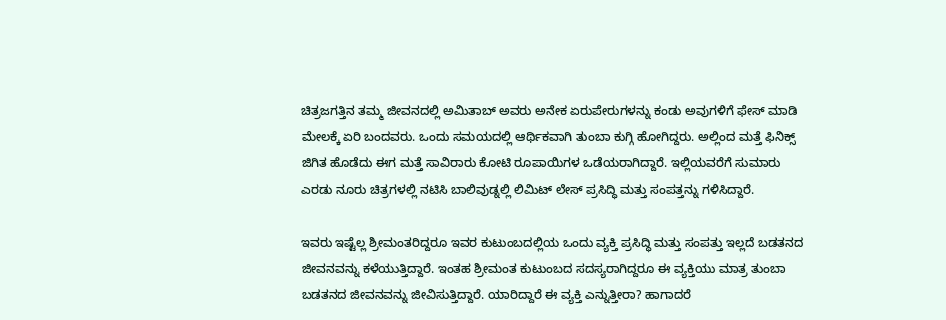ಚಿತ್ರಜಗತ್ತಿನ ತಮ್ಮ ಜೀವನದಲ್ಲಿ ಅಮಿತಾಬ್ ಅವರು ಅನೇಕ ಏರುಪೇರುಗಳನ್ನು ಕಂಡು ಅವುಗಳಿಗೆ ಫೇಸ್ ಮಾಡಿ ಮೇಲಕ್ಕೆ ಏರಿ ಬಂದವರು. ಒಂದು ಸಮಯದಲ್ಲಿ ಆರ್ಥಿಕವಾಗಿ ತುಂಬಾ ಕುಗ್ಗಿ ಹೋಗಿದ್ದರು. ಅಲ್ಲಿಂದ ಮತ್ತೆ ಫಿನಿಕ್ಸ್ ಜಿಗಿತ ಹೊಡೆದು ಈಗ ಮತ್ತೆ ಸಾವಿರಾರು ಕೋಟಿ ರೂಪಾಯಿಗಳ ಒಡೆಯರಾಗಿದ್ದಾರೆ. ಇಲ್ಲಿಯವರೆಗೆ ಸುಮಾರು ಎರಡು ನೂರು ಚಿತ್ರಗಳಲ್ಲಿ ನಟಿಸಿ ಬಾಲಿವುಡ್ನಲ್ಲಿ ಲಿಮಿಟ್ ಲೇಸ್ ಪ್ರಸಿದ್ಧಿ ಮತ್ತು ಸಂಪತ್ತನ್ನು ಗಳಿಸಿದ್ದಾರೆ.

ಇವರು ಇಷ್ಟೆಲ್ಲ ಶ್ರೀಮಂತರಿದ್ದರೂ ಇವರ ಕುಟುಂಬದಲ್ಲಿಯ ಒಂದು ವ್ಯಕ್ತಿ ಪ್ರಸಿದ್ಧಿ ಮತ್ತು ಸಂಪತ್ತು ಇಲ್ಲದೆ ಬಡತನದ ಜೀವನವನ್ನು ಕಳೆಯುತ್ತಿದ್ದಾರೆ. ಇಂತಹ ಶ್ರೀಮಂತ ಕುಟುಂಬದ ಸದಸ್ಯರಾಗಿದ್ದರೂ ಈ ವ್ಯಕ್ತಿಯು ಮಾತ್ರ ತುಂಬಾ ಬಡತನದ ಜೀವನವನ್ನು ಜೀವಿಸುತ್ತಿದ್ದಾರೆ. ಯಾರಿದ್ದಾರೆ ಈ ವ್ಯಕ್ತಿ ಎನ್ನುತ್ತೀರಾ? ಹಾಗಾದರೆ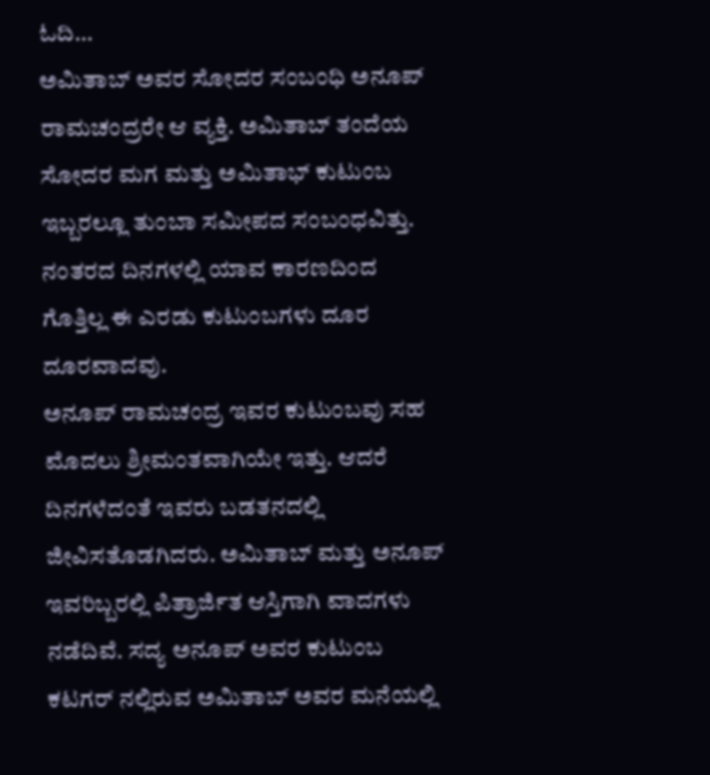ಓದಿ…
ಅಮಿತಾಬ್ ಅವರ ಸೋದರ ಸಂಬಂಧಿ ಅನೂಪ್ ರಾಮಚಂದ್ರರೇ ಆ ವ್ಯಕ್ತಿ. ಅಮಿತಾಬ್ ತಂದೆಯ ಸೋದರ ಮಗ ಮತ್ತು ಅಮಿತಾಭ್ ಕುಟುಂಬ ಇಬ್ಬರಲ್ಲೂ ತುಂಬಾ ಸಮೀಪದ ಸಂಬಂಧವಿತ್ತು. ನಂತರದ ದಿನಗಳಲ್ಲಿ ಯಾವ ಕಾರಣದಿಂದ ಗೊತ್ತಿಲ್ಲ ಈ ಎರಡು ಕುಟುಂಬಗಳು ದೂರ ದೂರವಾದವು.
ಅನೂಪ್ ರಾಮಚಂದ್ರ ಇವರ ಕುಟುಂಬವು ಸಹ ಮೊದಲು ಶ್ರೀಮಂತವಾಗಿಯೇ ಇತ್ತು. ಆದರೆ ದಿನಗಳೆದಂತೆ ಇವರು ಬಡತನದಲ್ಲಿ ಜೀವಿಸತೊಡಗಿದರು. ಅಮಿತಾಬ್ ಮತ್ತು ಅನೂಪ್ ಇವರಿಬ್ಬರಲ್ಲಿ ಪಿತ್ರಾರ್ಜಿತ ಆಸ್ತಿಗಾಗಿ ವಾದಗಳು ನಡೆದಿವೆ. ಸದ್ಯ ಅನೂಪ್ ಅವರ ಕುಟುಂಬ ಕಟಗರ್ ನಲ್ಲಿರುವ ಅಮಿತಾಬ್ ಅವರ ಮನೆಯಲ್ಲಿ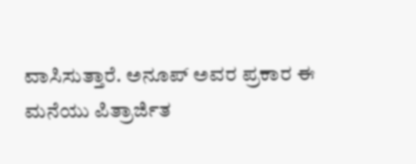ವಾಸಿಸುತ್ತಾರೆ. ಅನೂಪ್ ಅವರ ಪ್ರಕಾರ ಈ ಮನೆಯು ಪಿತ್ರಾರ್ಜಿತ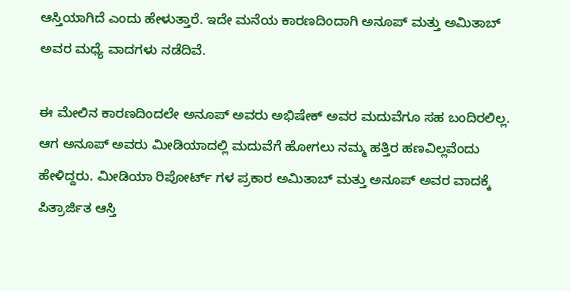ಆಸ್ತಿಯಾಗಿದೆ ಎಂದು ಹೇಳುತ್ತಾರೆ. ಇದೇ ಮನೆಯ ಕಾರಣದಿಂದಾಗಿ ಅನೂಪ್ ಮತ್ತು ಅಮಿತಾಬ್ ಅವರ ಮಧ್ಯೆ ವಾದಗಳು ನಡೆದಿವೆ.

ಈ ಮೇಲಿನ ಕಾರಣದಿಂದಲೇ ಅನೂಪ್ ಅವರು ಅಭಿಷೇಕ್ ಅವರ ಮದುವೆಗೂ ಸಹ ಬಂದಿರಲಿಲ್ಲ. ಆಗ ಅನೂಪ್ ಅವರು ಮೀಡಿಯಾದಲ್ಲಿ ಮದುವೆಗೆ ಹೋಗಲು ನಮ್ಮ ಹತ್ತಿರ ಹಣವಿಲ್ಲವೆಂದು ಹೇಳಿದ್ದರು. ಮೀಡಿಯಾ ರಿಪೋರ್ಟ್ ಗಳ ಪ್ರಕಾರ ಅಮಿತಾಬ್ ಮತ್ತು ಅನೂಪ್ ಅವರ ವಾದಕ್ಕೆ ಪಿತ್ರಾರ್ಜಿತ ಆಸ್ತಿ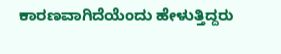ಕಾರಣವಾಗಿದೆಯೆಂದು ಹೇಳುತ್ತಿದ್ದರು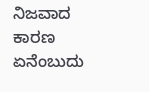ನಿಜವಾದ ಕಾರಣ ಏನೆಂಬುದು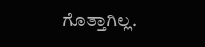ಗೊತ್ತಾಗಿಲ್ಲ.